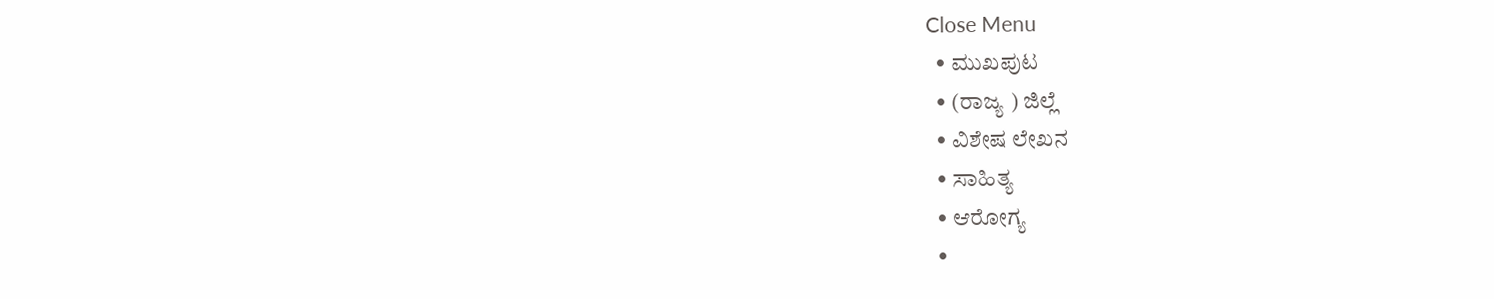Close Menu
  • ಮುಖಪುಟ
  • (ರಾಜ್ಯ ) ಜಿಲ್ಲೆ
  • ವಿಶೇಷ ಲೇಖನ
  • ಸಾಹಿತ್ಯ
  • ಆರೋಗ್ಯ
  •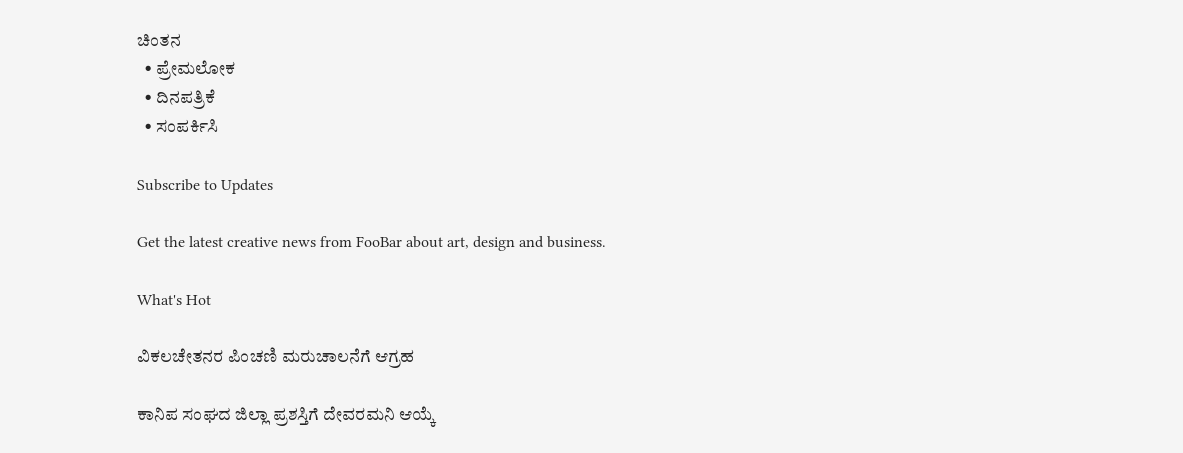ಚಿಂತನ
  • ಪ್ರೇಮಲೋಕ
  • ದಿನಪತ್ರಿಕೆ
  • ಸಂಪರ್ಕಿಸಿ

Subscribe to Updates

Get the latest creative news from FooBar about art, design and business.

What's Hot

ವಿಕಲಚೇತನರ ಪಿಂಚಣಿ ಮರುಚಾಲನೆಗೆ ಆಗ್ರಹ

ಕಾನಿಪ ಸಂಘದ ಜಿಲ್ಲಾ ಪ್ರಶಸ್ತಿಗೆ ದೇವರಮನಿ ಆಯ್ಕೆ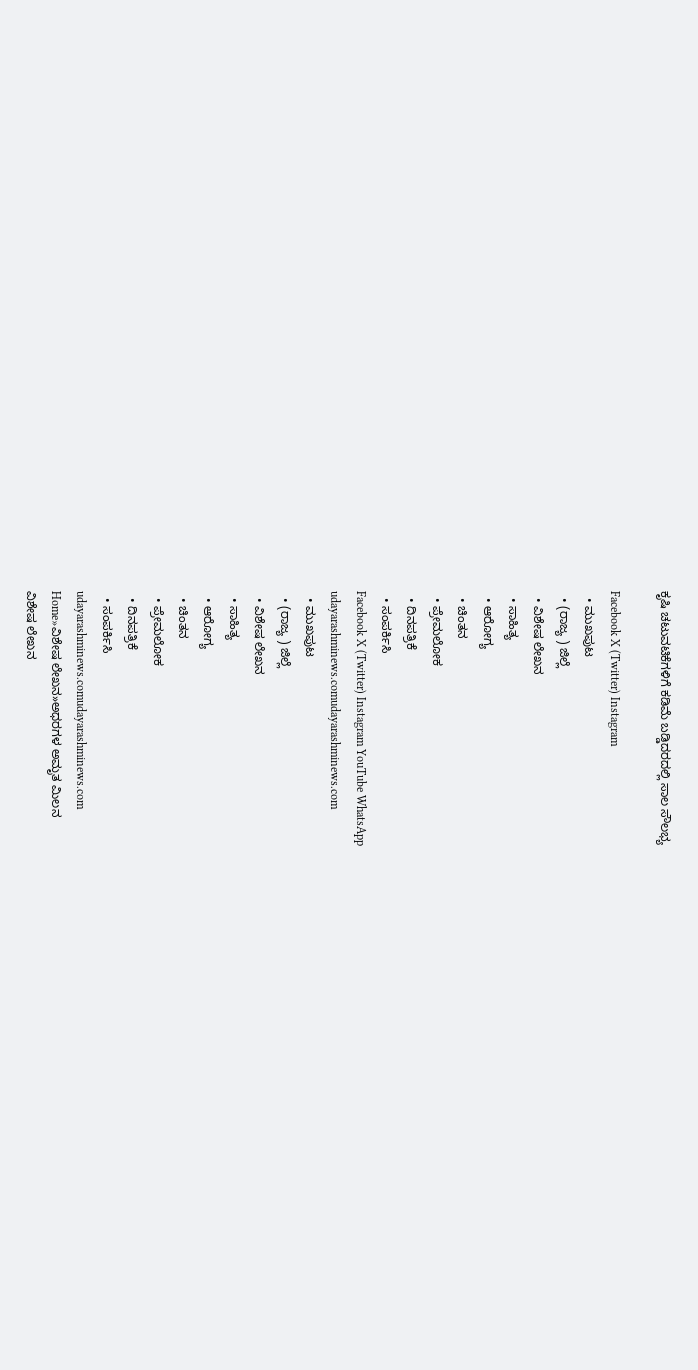ಕೃಷಿ ಚಟುವಟಿಕೆಗಳಿಗೆ ಕಡಿಮೆ ಬಡ್ಡಿದರದಲ್ಲಿ ಸಾಲ ಸೌಲಭ್ಯ

Facebook X (Twitter) Instagram
  • ಮುಖಪುಟ
  • (ರಾಜ್ಯ ) ಜಿಲ್ಲೆ
  • ವಿಶೇಷ ಲೇಖನ
  • ಸಾಹಿತ್ಯ
  • ಆರೋಗ್ಯ
  • ಚಿಂತನ
  • ಪ್ರೇಮಲೋಕ
  • ದಿನಪತ್ರಿಕೆ
  • ಸಂಪರ್ಕಿಸಿ
Facebook X (Twitter) Instagram YouTube WhatsApp
udayarashminews.comudayarashminews.com
  • ಮುಖಪುಟ
  • (ರಾಜ್ಯ ) ಜಿಲ್ಲೆ
  • ವಿಶೇಷ ಲೇಖನ
  • ಸಾಹಿತ್ಯ
  • ಆರೋಗ್ಯ
  • ಚಿಂತನ
  • ಪ್ರೇಮಲೋಕ
  • ದಿನಪತ್ರಿಕೆ
  • ಸಂಪರ್ಕಿಸಿ
udayarashminews.comudayarashminews.com
Home»ವಿಶೇಷ ಲೇಖನ»ಅಧರಗಳ ಅಮೃತ ಮಿಲನ
ವಿಶೇಷ ಲೇಖನ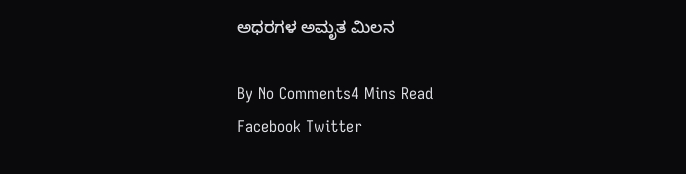ಅಧರಗಳ ಅಮೃತ ಮಿಲನ

By No Comments4 Mins Read
Facebook Twitter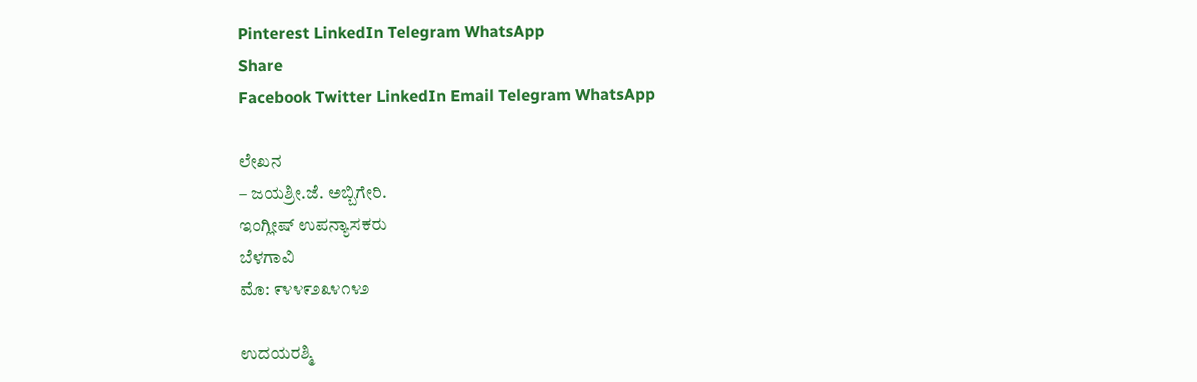Pinterest LinkedIn Telegram WhatsApp
Share
Facebook Twitter LinkedIn Email Telegram WhatsApp

ಲೇಖನ
– ಜಯಶ್ರೀ.ಜೆ. ಅಬ್ಬಿಗೇರಿ.
ಇಂಗ್ಲೀಷ್ ಉಪನ್ಯಾಸಕರು
ಬೆಳಗಾವಿ
ಮೊ: ೯೪೪೯೨೩೪೧೪೨

ಉದಯರಶ್ಮಿ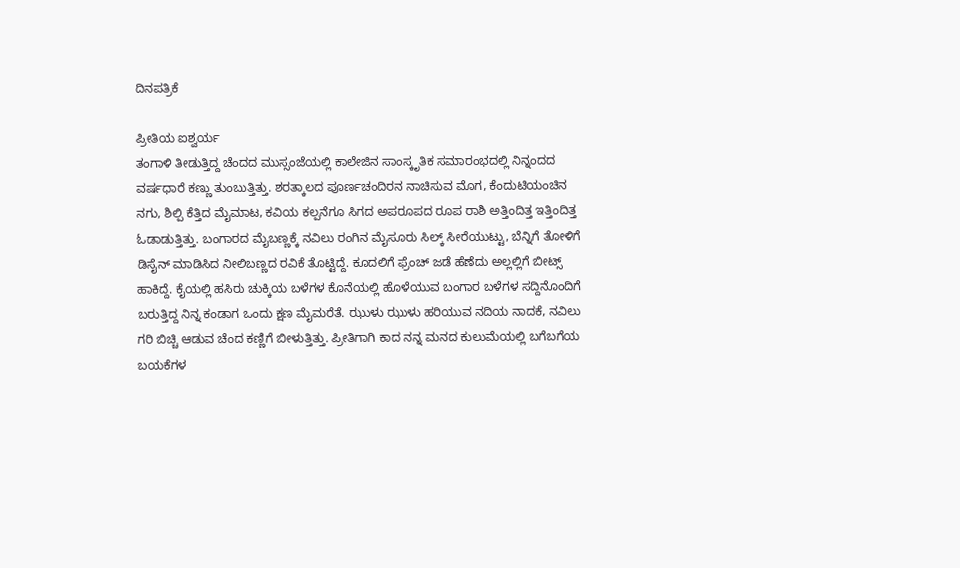ದಿನಪತ್ರಿಕೆ

ಪ್ರೀತಿಯ ಐಶ್ವರ್ಯ
ತಂಗಾಳಿ ತೀಡುತ್ತಿದ್ದ ಚೆಂದದ ಮುಸ್ಸಂಜೆಯಲ್ಲಿ ಕಾಲೇಜಿನ ಸಾಂಸ್ಕೃತಿಕ ಸಮಾರಂಭದಲ್ಲಿ ನಿನ್ನಂದದ ವರ್ಷಧಾರೆ ಕಣ್ಣು ತುಂಬುತ್ತಿತ್ತು. ಶರತ್ಕಾಲದ ಪೂರ್ಣಚಂದಿರನ ನಾಚಿಸುವ ಮೊಗ, ಕೆಂದುಟಿಯಂಚಿನ ನಗು, ಶಿಲ್ಪಿ ಕೆತ್ತಿದ ಮೈಮಾಟ, ಕವಿಯ ಕಲ್ಪನೆಗೂ ಸಿಗದ ಅಪರೂಪದ ರೂಪ ರಾಶಿ ಅತ್ತಿಂದಿತ್ತ ಇತ್ತಿಂದಿತ್ತ ಓಡಾಡುತ್ತಿತ್ತು. ಬಂಗಾರದ ಮೈಬಣ್ಣಕ್ಕೆ ನವಿಲು ರಂಗಿನ ಮೈಸೂರು ಸಿಲ್ಕ್ ಸೀರೆಯುಟ್ಟು, ಬೆನ್ನಿಗೆ ತೋಳಿಗೆ ಡಿಸೈನ್ ಮಾಡಿಸಿದ ನೀಲಿಬಣ್ಣದ ರವಿಕೆ ತೊಟ್ಟಿದ್ದೆ. ಕೂದಲಿಗೆ ಫ್ರೆಂಚ್ ಜಡೆ ಹೆಣೆದು ಅಲ್ಲಲ್ಲಿಗೆ ಬೀಟ್ಸ್ ಹಾಕಿದ್ದೆ. ಕೈಯಲ್ಲಿ ಹಸಿರು ಚುಕ್ಕಿಯ ಬಳೆಗಳ ಕೊನೆಯಲ್ಲಿ ಹೊಳೆಯುವ ಬಂಗಾರ ಬಳೆಗಳ ಸದ್ದಿನೊಂದಿಗೆ ಬರುತ್ತಿದ್ದ ನಿನ್ನ ಕಂಡಾಗ ಒಂದು ಕ್ಷಣ ಮೈಮರೆತೆ. ಝುಳು ಝುಳು ಹರಿಯುವ ನದಿಯ ನಾದಕೆ, ನವಿಲು ಗರಿ ಬಿಚ್ಚಿ ಆಡುವ ಚೆಂದ ಕಣ್ಣಿಗೆ ಬೀಳುತ್ತಿತ್ತು. ಪ್ರೀತಿಗಾಗಿ ಕಾದ ನನ್ನ ಮನದ ಕುಲುಮೆಯಲ್ಲಿ ಬಗೆಬಗೆಯ ಬಯಕೆಗಳ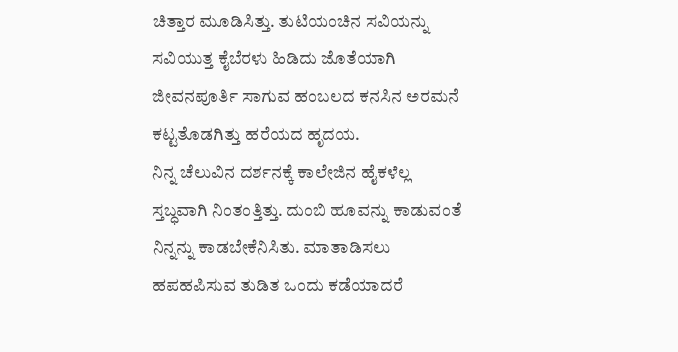ಚಿತ್ತಾರ ಮೂಡಿಸಿತ್ತು. ತುಟಿಯಂಚಿನ ಸವಿಯನ್ನು ಸವಿಯುತ್ತ ಕೈಬೆರಳು ಹಿಡಿದು ಜೊತೆಯಾಗಿ ಜೀವನಪೂರ್ತಿ ಸಾಗುವ ಹಂಬಲದ ಕನಸಿನ ಅರಮನೆ ಕಟ್ಟತೊಡಗಿತ್ತು ಹರೆಯದ ಹೃದಯ.
ನಿನ್ನ ಚೆಲುವಿನ ದರ್ಶನಕ್ಕೆ ಕಾಲೇಜಿನ ಹೈಕಳೆಲ್ಲ ಸ್ತಬ್ಧವಾಗಿ ನಿಂತಂತ್ತಿತ್ತು. ದುಂಬಿ ಹೂವನ್ನು ಕಾಡುವಂತೆ ನಿನ್ನನ್ನು ಕಾಡಬೇಕೆನಿಸಿತು. ಮಾತಾಡಿಸಲು ಹಪಹಪಿಸುವ ತುಡಿತ ಒಂದು ಕಡೆಯಾದರೆ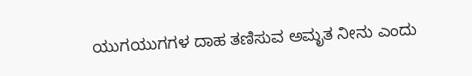ಯುಗಯುಗಗಳ ದಾಹ ತಣಿಸುವ ಅಮೃತ ನೀನು ಎಂದು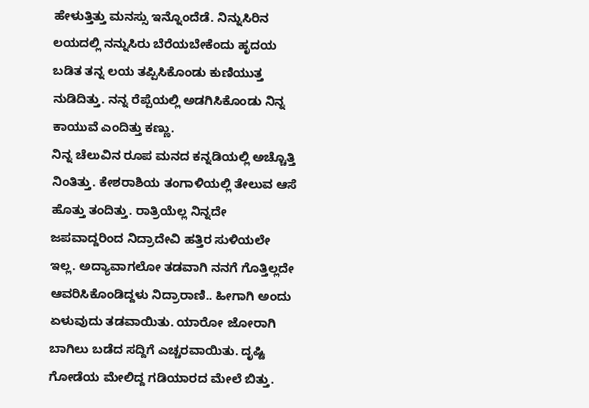ಹೇಳುತ್ತಿತ್ತು ಮನಸ್ಸು ಇನ್ನೊಂದೆಡೆ. ನಿನ್ನುಸಿರಿನ ಲಯದಲ್ಲಿ ನನ್ನುಸಿರು ಬೆರೆಯಬೇಕೆಂದು ಹೃದಯ ಬಡಿತ ತನ್ನ ಲಯ ತಪ್ಪಿಸಿಕೊಂಡು ಕುಣಿಯುತ್ತ ನುಡಿದಿತ್ತು. ನನ್ನ ರೆಪ್ಪೆಯಲ್ಲಿ ಅಡಗಿಸಿಕೊಂಡು ನಿನ್ನ ಕಾಯುವೆ ಎಂದಿತ್ತು ಕಣ್ಣು.
ನಿನ್ನ ಚೆಲುವಿನ ರೂಪ ಮನದ ಕನ್ನಡಿಯಲ್ಲಿ ಅಚ್ಚೊತ್ತಿ ನಿಂತಿತ್ತು. ಕೇಶರಾಶಿಯ ತಂಗಾಳಿಯಲ್ಲಿ ತೇಲುವ ಆಸೆ ಹೊತ್ತು ತಂದಿತ್ತು. ರಾತ್ರಿಯೆಲ್ಲ ನಿನ್ನದೇ ಜಪವಾದ್ದರಿಂದ ನಿದ್ರಾದೇವಿ ಹತ್ತಿರ ಸುಳಿಯಲೇ ಇಲ್ಲ. ಅದ್ಯಾವಾಗಲೋ ತಡವಾಗಿ ನನಗೆ ಗೊತ್ತಿಲ್ಲದೇ ಆವರಿಸಿಕೊಂಡಿದ್ದಳು ನಿದ್ರಾರಾಣಿ.. ಹೀಗಾಗಿ ಅಂದು ಏಳುವುದು ತಡವಾಯಿತು. ಯಾರೋ ಜೋರಾಗಿ ಬಾಗಿಲು ಬಡೆದ ಸದ್ದಿಗೆ ಎಚ್ಚರವಾಯಿತು. ದೃಷ್ಟಿ ಗೋಡೆಯ ಮೇಲಿದ್ದ ಗಡಿಯಾರದ ಮೇಲೆ ಬಿತ್ತು.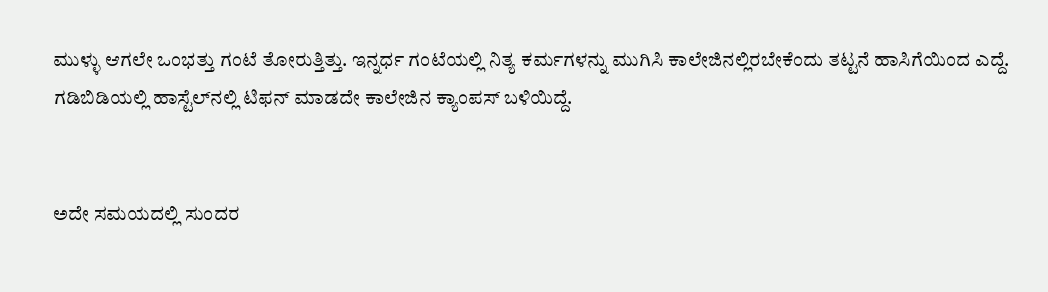ಮುಳ್ಳು ಆಗಲೇ ಒಂಭತ್ತು ಗಂಟೆ ತೋರುತ್ತಿತ್ತು. ಇನ್ನರ್ಧ ಗಂಟೆಯಲ್ಲಿ ನಿತ್ಯ ಕರ್ಮಗಳನ್ನು ಮುಗಿಸಿ ಕಾಲೇಜಿನಲ್ಲಿರಬೇಕೆಂದು ತಟ್ಟನೆ ಹಾಸಿಗೆಯಿಂದ ಎದ್ದೆ. ಗಡಿಬಿಡಿಯಲ್ಲಿ ಹಾಸ್ಟೆಲ್‌ನಲ್ಲಿ ಟಿಫನ್ ಮಾಡದೇ ಕಾಲೇಜಿನ ಕ್ಯಾಂಪಸ್ ಬಳಿಯಿದ್ದೆ.


ಅದೇ ಸಮಯದಲ್ಲಿ ಸುಂದರ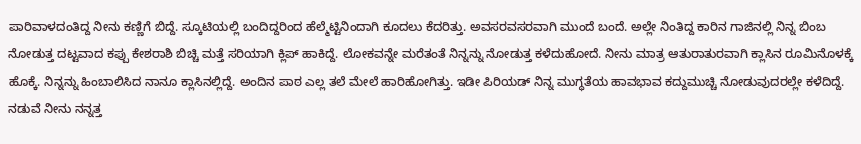ಪಾರಿವಾಳದಂತಿದ್ದ ನೀನು ಕಣ್ಣಿಗೆ ಬಿದ್ದೆ. ಸ್ಕೂಟಿಯಲ್ಲಿ ಬಂದಿದ್ದರಿಂದ ಹೆಲ್ಮೆಟ್ಟಿನಿಂದಾಗಿ ಕೂದಲು ಕೆದರಿತ್ತು. ಅವಸರವಸರವಾಗಿ ಮುಂದೆ ಬಂದೆ. ಅಲ್ಲೇ ನಿಂತಿದ್ದ ಕಾರಿನ ಗಾಜಿನಲ್ಲಿ ನಿನ್ನ ಬಿಂಬ ನೋಡುತ್ತ ದಟ್ಟವಾದ ಕಪ್ಪು ಕೇಶರಾಶಿ ಬಿಚ್ಚಿ ಮತ್ತೆ ಸರಿಯಾಗಿ ಕ್ಲಿಪ್ ಹಾಕಿದ್ದೆ. ಲೋಕವನ್ನೇ ಮರೆತಂತೆ ನಿನ್ನನ್ನು ನೋಡುತ್ತ ಕಳೆದುಹೋದೆ. ನೀನು ಮಾತ್ರ ಆತುರಾತುರವಾಗಿ ಕ್ಲಾಸಿನ ರೂಮಿನೊಳಕ್ಕೆ ಹೊಕ್ಕೆ. ನಿನ್ನನ್ನು ಹಿಂಬಾಲಿಸಿದ ನಾನೂ ಕ್ಲಾಸಿನಲ್ಲಿದ್ದೆ. ಅಂದಿನ ಪಾಠ ಎಲ್ಲ ತಲೆ ಮೇಲೆ ಹಾರಿಹೋಗಿತ್ತು. ಇಡೀ ಪಿರಿಯಡ್ ನಿನ್ನ ಮುಗ್ಧತೆಯ ಹಾವಭಾವ ಕದ್ದುಮುಚ್ಚಿ ನೋಡುವುದರಲ್ಲೇ ಕಳೆದಿದ್ದೆ. ನಡುವೆ ನೀನು ನನ್ನತ್ತ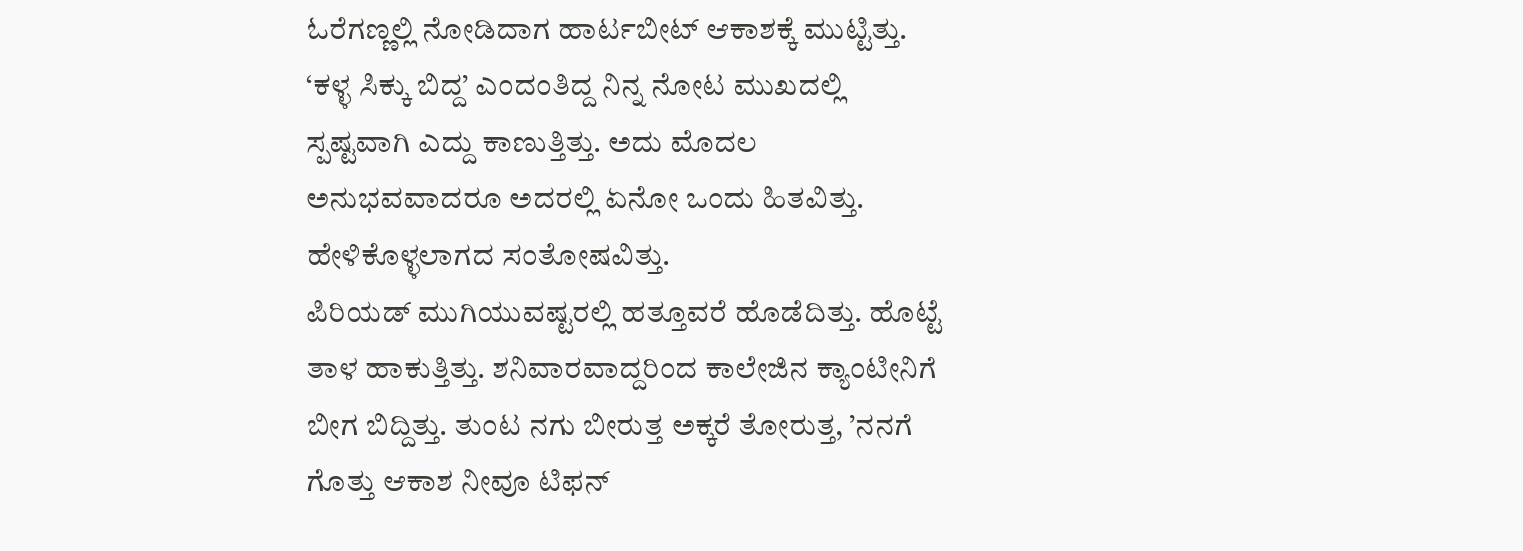ಓರೆಗಣ್ಣಲ್ಲಿ ನೋಡಿದಾಗ ಹಾರ್ಟಬೀಟ್ ಆಕಾಶಕ್ಕೆ ಮುಟ್ಟಿತ್ತು. ‘ಕಳ್ಳ ಸಿಕ್ಕು ಬಿದ್ದ’ ಎಂದಂತಿದ್ದ ನಿನ್ನ ನೋಟ ಮುಖದಲ್ಲಿ ಸ್ಪಷ್ಟವಾಗಿ ಎದ್ದು ಕಾಣುತ್ತಿತ್ತು. ಅದು ಮೊದಲ ಅನುಭವವಾದರೂ ಅದರಲ್ಲಿ ಏನೋ ಒಂದು ಹಿತವಿತ್ತು. ಹೇಳಿಕೊಳ್ಳಲಾಗದ ಸಂತೋಷವಿತ್ತು.
ಪಿರಿಯಡ್ ಮುಗಿಯುವಷ್ಟರಲ್ಲಿ ಹತ್ತೂವರೆ ಹೊಡೆದಿತ್ತು. ಹೊಟ್ಟೆ ತಾಳ ಹಾಕುತ್ತಿತ್ತು. ಶನಿವಾರವಾದ್ದರಿಂದ ಕಾಲೇಜಿನ ಕ್ಯಾಂಟೀನಿಗೆ ಬೀಗ ಬಿದ್ದಿತ್ತು. ತುಂಟ ನಗು ಬೀರುತ್ತ ಅಕ್ಕರೆ ತೋರುತ್ತ, ’ನನಗೆ ಗೊತ್ತು ಆಕಾಶ ನೀವೂ ಟಿಫನ್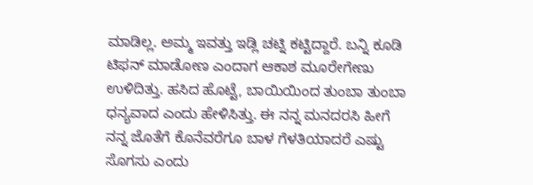ಮಾಡಿಲ್ಲ. ಅಮ್ಮ ಇವತ್ತು ಇಡ್ಲಿ ಚಟ್ನಿ ಕಟ್ಟಿದ್ದಾರೆ. ಬನ್ನಿ ಕೂಡಿ ಟಿಫನ್ ಮಾಡೋಣ ಎಂದಾಗ ಆಕಾಶ ಮೂರೇಗೇಣು ಉಳಿದಿತ್ತು. ಹಸಿದ ಹೊಟ್ಟೆ, ಬಾಯಿಯಿಂದ ತುಂಬಾ ತುಂಬಾ ಧನ್ಯವಾದ ಎಂದು ಹೇಳಿಸಿತ್ತು. ಈ ನನ್ನ ಮನದರಸಿ ಹೀಗೆ ನನ್ನ ಜೊತೆಗೆ ಕೊನೆವರೆಗೂ ಬಾಳ ಗೆಳತಿಯಾದರೆ ಎಷ್ಟು ಸೊಗಸು ಎಂದು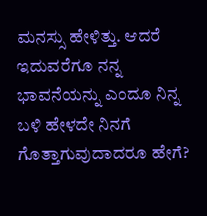ಮನಸ್ಸು ಹೇಳಿತ್ತು. ಆದರೆ ಇದುವರೆಗೂ ನನ್ನ ಭಾವನೆಯನ್ನು ಎಂದೂ ನಿನ್ನ ಬಳಿ ಹೇಳದೇ ನಿನಗೆ ಗೊತ್ತಾಗುವುದಾದರೂ ಹೇಗೆ?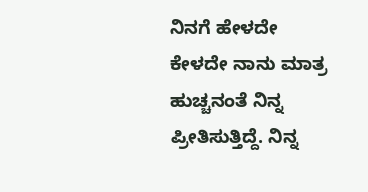ನಿನಗೆ ಹೇಳದೇ ಕೇಳದೇ ನಾನು ಮಾತ್ರ ಹುಚ್ಚನಂತೆ ನಿನ್ನ ಪ್ರೀತಿಸುತ್ತಿದ್ದೆ. ನಿನ್ನ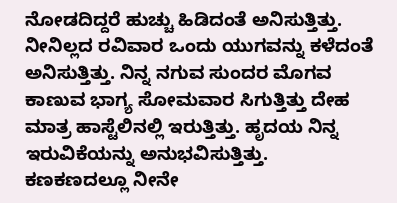ನೋಡದಿದ್ದರೆ ಹುಚ್ಚು ಹಿಡಿದಂತೆ ಅನಿಸುತ್ತಿತ್ತು. ನೀನಿಲ್ಲದ ರವಿವಾರ ಒಂದು ಯುಗವನ್ನು ಕಳೆದಂತೆ ಅನಿಸುತ್ತಿತ್ತು. ನಿನ್ನ ನಗುವ ಸುಂದರ ಮೊಗವ ಕಾಣುವ ಭಾಗ್ಯ ಸೋಮವಾರ ಸಿಗುತ್ತಿತ್ತು ದೇಹ ಮಾತ್ರ ಹಾಸ್ಟೆಲಿನಲ್ಲಿ ಇರುತ್ತಿತ್ತು. ಹೃದಯ ನಿನ್ನ ಇರುವಿಕೆಯನ್ನು ಅನುಭವಿಸುತ್ತಿತ್ತು. ಕಣಕಣದಲ್ಲೂ ನೀನೇ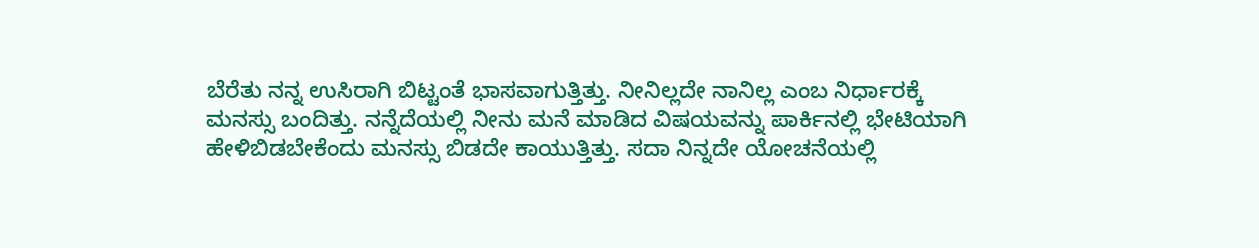ಬೆರೆತು ನನ್ನ ಉಸಿರಾಗಿ ಬಿಟ್ಟಂತೆ ಭಾಸವಾಗುತ್ತಿತ್ತು. ನೀನಿಲ್ಲದೇ ನಾನಿಲ್ಲ ಎಂಬ ನಿರ್ಧಾರಕ್ಕೆ ಮನಸ್ಸು ಬಂದಿತ್ತು. ನನ್ನೆದೆಯಲ್ಲಿ ನೀನು ಮನೆ ಮಾಡಿದ ವಿಷಯವನ್ನು ಪಾರ್ಕಿನಲ್ಲಿ ಭೇಟಿಯಾಗಿ ಹೇಳಿಬಿಡಬೇಕೆಂದು ಮನಸ್ಸು ಬಿಡದೇ ಕಾಯುತ್ತಿತ್ತು. ಸದಾ ನಿನ್ನದೇ ಯೋಚನೆಯಲ್ಲಿ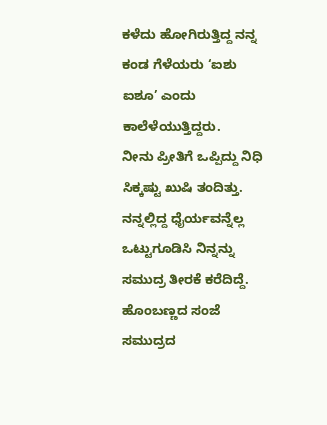ಕಳೆದು ಹೋಗಿರುತ್ತಿದ್ದ ನನ್ನ ಕಂಡ ಗೆಳೆಯರು ‘ಐಶು ಐಶೂ’ ಎಂದು ಕಾಲೆಳೆಯುತ್ತಿದ್ದರು.
ನೀನು ಪ್ರೀತಿಗೆ ಒಪ್ಪಿದ್ದು ನಿಧಿ ಸಿಕ್ಕಷ್ಟು ಖುಷಿ ತಂದಿತ್ತು. ನನ್ನಲ್ಲಿದ್ದ ಧೈರ್ಯವನ್ನೆಲ್ಲ ಒಟ್ಟುಗೂಡಿಸಿ ನಿನ್ನನ್ನು ಸಮುದ್ರ ತೀರಕೆ ಕರೆದಿದ್ದೆ. ಹೊಂಬಣ್ಣದ ಸಂಜೆ ಸಮುದ್ರದ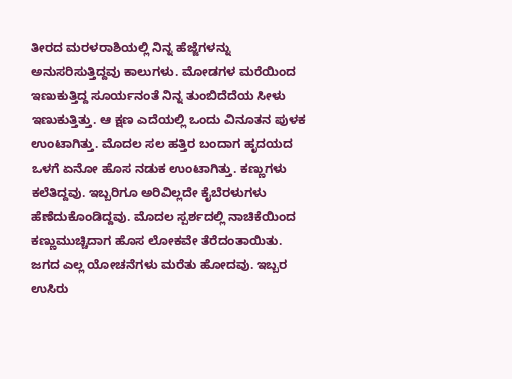ತೀರದ ಮರಳರಾಶಿಯಲ್ಲಿ ನಿನ್ನ ಹೆಜ್ಜೆಗಳನ್ನು ಅನುಸರಿಸುತ್ತಿದ್ದವು ಕಾಲುಗಳು. ಮೋಡಗಳ ಮರೆಯಿಂದ ಇಣುಕುತ್ತಿದ್ದ ಸೂರ್ಯನಂತೆ ನಿನ್ನ ತುಂಬಿದೆದೆಯ ಸೀಳು ಇಣುಕುತ್ತಿತ್ತು. ಆ ಕ್ಷಣ ಎದೆಯಲ್ಲಿ ಒಂದು ವಿನೂತನ ಪುಳಕ ಉಂಟಾಗಿತ್ತು. ಮೊದಲ ಸಲ ಹತ್ತಿರ ಬಂದಾಗ ಹೃದಯದ ಒಳಗೆ ಏನೋ ಹೊಸ ನಡುಕ ಉಂಟಾಗಿತ್ತು. ಕಣ್ಣುಗಳು ಕಲೆತಿದ್ದವು. ಇಬ್ಬರಿಗೂ ಅರಿವಿಲ್ಲದೇ ಕೈಬೆರಳುಗಳು ಹೆಣೆದುಕೊಂಡಿದ್ದವು. ಮೊದಲ ಸ್ಪರ್ಶದಲ್ಲಿ ನಾಚಿಕೆಯಿಂದ ಕಣ್ಣುಮುಚ್ಚಿದಾಗ ಹೊಸ ಲೋಕವೇ ತೆರೆದಂತಾಯಿತು.
ಜಗದ ಎಲ್ಲ ಯೋಚನೆಗಳು ಮರೆತು ಹೋದವು. ಇಬ್ಬರ ಉಸಿರು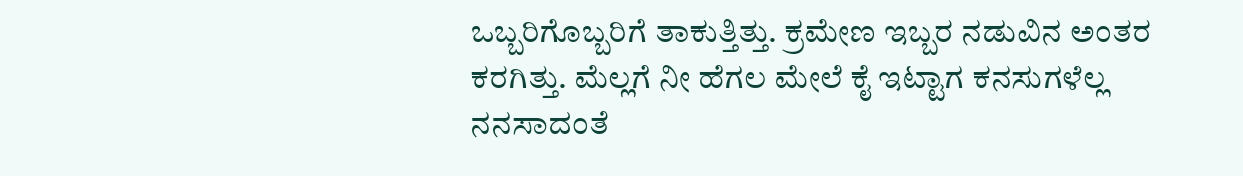ಒಬ್ಬರಿಗೊಬ್ಬರಿಗೆ ತಾಕುತ್ತಿತ್ತು. ಕ್ರಮೇಣ ಇಬ್ಬರ ನಡುವಿನ ಅಂತರ ಕರಗಿತ್ತು. ಮೆಲ್ಲಗೆ ನೀ ಹೆಗಲ ಮೇಲೆ ಕೈ ಇಟ್ಟಾಗ ಕನಸುಗಳೆಲ್ಲ ನನಸಾದಂತೆ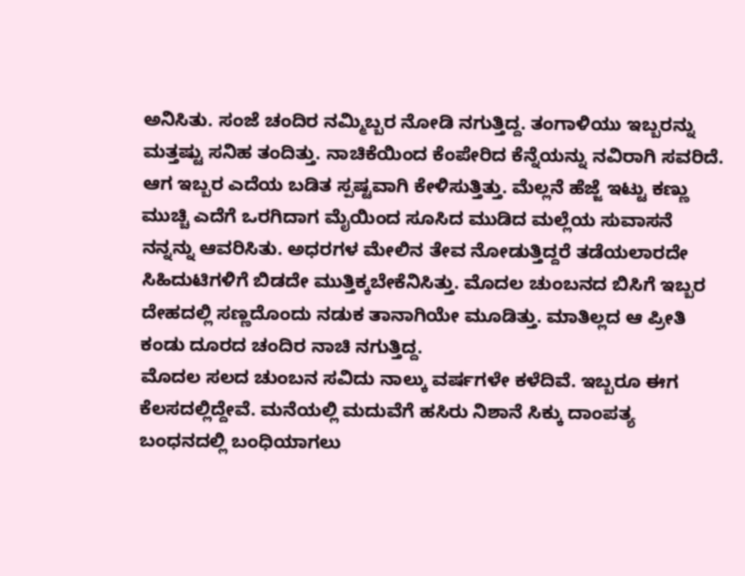ಅನಿಸಿತು. ಸಂಜೆ ಚಂದಿರ ನಮ್ಮಿಬ್ಬರ ನೋಡಿ ನಗುತ್ತಿದ್ದ. ತಂಗಾಳಿಯು ಇಬ್ಬರನ್ನು ಮತ್ತಷ್ಟು ಸನಿಹ ತಂದಿತ್ತು. ನಾಚಿಕೆಯಿಂದ ಕೆಂಪೇರಿದ ಕೆನ್ನೆಯನ್ನು ನವಿರಾಗಿ ಸವರಿದೆ. ಆಗ ಇಬ್ಬರ ಎದೆಯ ಬಡಿತ ಸ್ಪಷ್ಟವಾಗಿ ಕೇಳಿಸುತ್ತಿತ್ತು. ಮೆಲ್ಲನೆ ಹೆಜ್ಜೆ ಇಟ್ಟು ಕಣ್ಣು ಮುಚ್ಚಿ ಎದೆಗೆ ಒರಗಿದಾಗ ಮೈಯಿಂದ ಸೂಸಿದ ಮುಡಿದ ಮಲ್ಲೆಯ ಸುವಾಸನೆ ನನ್ನನ್ನು ಆವರಿಸಿತು. ಅಧರಗಳ ಮೇಲಿನ ತೇವ ನೋಡುತ್ತಿದ್ದರೆ ತಡೆಯಲಾರದೇ ಸಿಹಿದುಟಿಗಳಿಗೆ ಬಿಡದೇ ಮುತ್ತಿಕ್ಕಬೇಕೆನಿಸಿತ್ತು. ಮೊದಲ ಚುಂಬನದ ಬಿಸಿಗೆ ಇಬ್ಬರ ದೇಹದಲ್ಲಿ ಸಣ್ಣದೊಂದು ನಡುಕ ತಾನಾಗಿಯೇ ಮೂಡಿತ್ತು. ಮಾತಿಲ್ಲದ ಆ ಪ್ರೀತಿ ಕಂಡು ದೂರದ ಚಂದಿರ ನಾಚಿ ನಗುತ್ತಿದ್ದ.
ಮೊದಲ ಸಲದ ಚುಂಬನ ಸವಿದು ನಾಲ್ಕು ವರ್ಷಗಳೇ ಕಳೆದಿವೆ. ಇಬ್ಬರೂ ಈಗ ಕೆಲಸದಲ್ಲಿದ್ದೇವೆ. ಮನೆಯಲ್ಲಿ ಮದುವೆಗೆ ಹಸಿರು ನಿಶಾನೆ ಸಿಕ್ಕು ದಾಂಪತ್ಯ ಬಂಧನದಲ್ಲಿ ಬಂಧಿಯಾಗಲು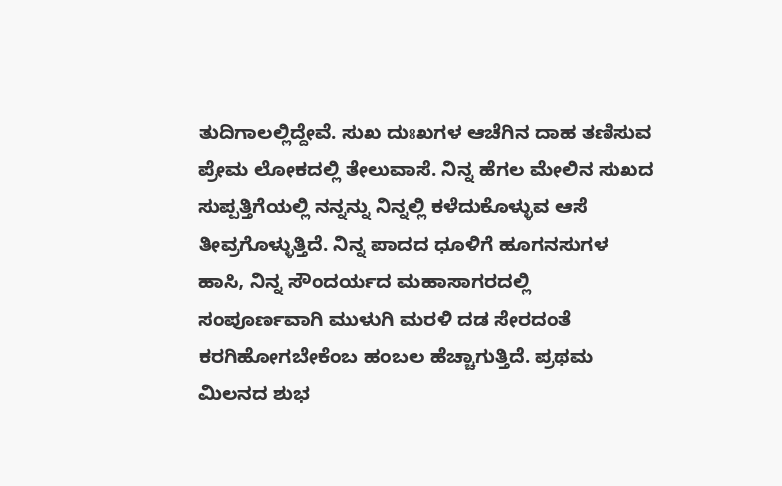ತುದಿಗಾಲಲ್ಲಿದ್ದೇವೆ. ಸುಖ ದುಃಖಗಳ ಆಚೆಗಿನ ದಾಹ ತಣಿಸುವ ಪ್ರೇಮ ಲೋಕದಲ್ಲಿ ತೇಲುವಾಸೆ. ನಿನ್ನ ಹೆಗಲ ಮೇಲಿನ ಸುಖದ ಸುಪ್ಪತ್ತಿಗೆಯಲ್ಲಿ ನನ್ನನ್ನು ನಿನ್ನಲ್ಲಿ ಕಳೆದುಕೊಳ್ಳುವ ಆಸೆ ತೀವ್ರಗೊಳ್ಳುತ್ತಿದೆ. ನಿನ್ನ ಪಾದದ ಧೂಳಿಗೆ ಹೂಗನಸುಗಳ ಹಾಸಿ, ನಿನ್ನ ಸೌಂದರ್ಯದ ಮಹಾಸಾಗರದಲ್ಲಿ ಸಂಪೂರ್ಣವಾಗಿ ಮುಳುಗಿ ಮರಳಿ ದಡ ಸೇರದಂತೆ ಕರಗಿಹೋಗಬೇಕೆಂಬ ಹಂಬಲ ಹೆಚ್ಚಾಗುತ್ತಿದೆ. ಪ್ರಥಮ ಮಿಲನದ ಶುಭ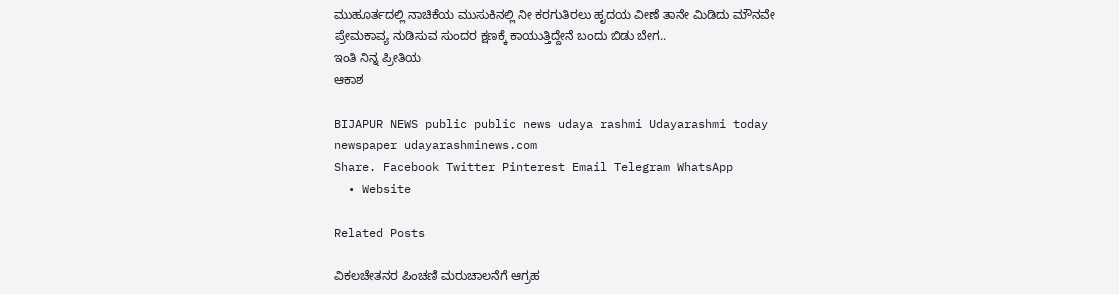ಮುಹೂರ್ತದಲ್ಲಿ ನಾಚಿಕೆಯ ಮುಸುಕಿನಲ್ಲಿ ನೀ ಕರಗುತಿರಲು ಹೃದಯ ವೀಣೆ ತಾನೇ ಮಿಡಿದು ಮೌನವೇ ಪ್ರೇಮಕಾವ್ಯ ನುಡಿಸುವ ಸುಂದರ ಕ್ಷಣಕ್ಕೆ ಕಾಯುತ್ತಿದ್ದೇನೆ ಬಂದು ಬಿಡು ಬೇಗ..
ಇಂತಿ ನಿನ್ನ ಪ್ರೀತಿಯ
ಆಕಾಶ

BIJAPUR NEWS public public news udaya rashmi Udayarashmi today newspaper udayarashminews.com
Share. Facebook Twitter Pinterest Email Telegram WhatsApp
  • Website

Related Posts

ವಿಕಲಚೇತನರ ಪಿಂಚಣಿ ಮರುಚಾಲನೆಗೆ ಆಗ್ರಹ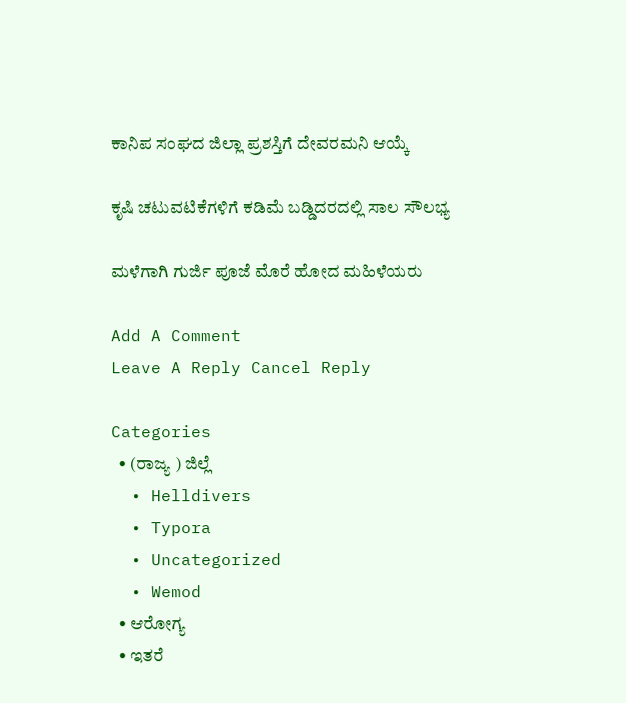ಕಾನಿಪ ಸಂಘದ ಜಿಲ್ಲಾ ಪ್ರಶಸ್ತಿಗೆ ದೇವರಮನಿ ಆಯ್ಕೆ

ಕೃಷಿ ಚಟುವಟಿಕೆಗಳಿಗೆ ಕಡಿಮೆ ಬಡ್ಡಿದರದಲ್ಲಿ ಸಾಲ ಸೌಲಭ್ಯ

ಮಳೆಗಾಗಿ ಗುರ್ಜಿ ಪೂಜೆ ಮೊರೆ ಹೋದ ಮಹಿಳೆಯರು

Add A Comment
Leave A Reply Cancel Reply

Categories
  • (ರಾಜ್ಯ ) ಜಿಲ್ಲೆ
  • Helldivers
  • Typora
  • Uncategorized
  • Wemod
  • ಆರೋಗ್ಯ
  • ಇತರೆ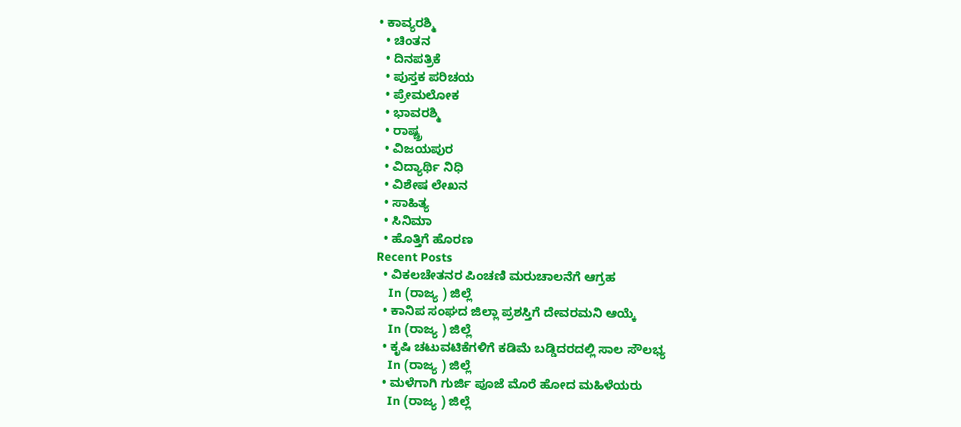• ಕಾವ್ಯರಶ್ಮಿ
  • ಚಿಂತನ
  • ದಿನಪತ್ರಿಕೆ
  • ಪುಸ್ತಕ ಪರಿಚಯ
  • ಪ್ರೇಮಲೋಕ
  • ಭಾವರಶ್ಮಿ
  • ರಾಷ್ಚ್ರ
  • ವಿಜಯಪುರ
  • ವಿದ್ಯಾರ್ಥಿ ನಿಧಿ
  • ವಿಶೇಷ ಲೇಖನ
  • ಸಾಹಿತ್ಯ
  • ಸಿನಿಮಾ
  • ಹೊತ್ತಿಗೆ ಹೊರಣ
Recent Posts
  • ವಿಕಲಚೇತನರ ಪಿಂಚಣಿ ಮರುಚಾಲನೆಗೆ ಆಗ್ರಹ
    In (ರಾಜ್ಯ ) ಜಿಲ್ಲೆ
  • ಕಾನಿಪ ಸಂಘದ ಜಿಲ್ಲಾ ಪ್ರಶಸ್ತಿಗೆ ದೇವರಮನಿ ಆಯ್ಕೆ
    In (ರಾಜ್ಯ ) ಜಿಲ್ಲೆ
  • ಕೃಷಿ ಚಟುವಟಿಕೆಗಳಿಗೆ ಕಡಿಮೆ ಬಡ್ಡಿದರದಲ್ಲಿ ಸಾಲ ಸೌಲಭ್ಯ
    In (ರಾಜ್ಯ ) ಜಿಲ್ಲೆ
  • ಮಳೆಗಾಗಿ ಗುರ್ಜಿ ಪೂಜೆ ಮೊರೆ ಹೋದ ಮಹಿಳೆಯರು
    In (ರಾಜ್ಯ ) ಜಿಲ್ಲೆ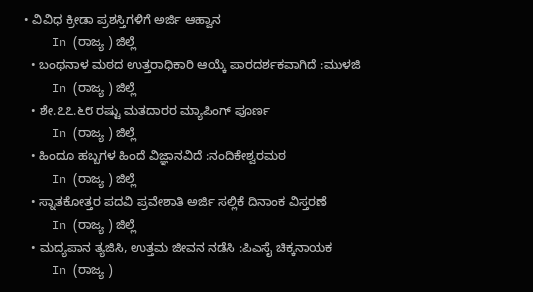• ವಿವಿಧ ಕ್ರೀಡಾ ಪ್ರಶಸ್ತಿಗಳಿಗೆ ಅರ್ಜಿ ಆಹ್ವಾನ
    In (ರಾಜ್ಯ ) ಜಿಲ್ಲೆ
  • ಬಂಥನಾಳ ಮಠದ ಉತ್ತರಾಧಿಕಾರಿ ಆಯ್ಕೆ ಪಾರದರ್ಶಕವಾಗಿದೆ :ಮುಳಜಿ
    In (ರಾಜ್ಯ ) ಜಿಲ್ಲೆ
  • ಶೇ.೭೭.೬೮ ರಷ್ಟು ಮತದಾರರ ಮ್ಯಾಪಿಂಗ್ ಪೂರ್ಣ
    In (ರಾಜ್ಯ ) ಜಿಲ್ಲೆ
  • ಹಿಂದೂ ಹಬ್ಬಗಳ ಹಿಂದೆ ವಿಜ್ಞಾನವಿದೆ :ನಂದಿಕೇಶ್ವರಮಠ
    In (ರಾಜ್ಯ ) ಜಿಲ್ಲೆ
  • ಸ್ನಾತಕೋತ್ತರ ಪದವಿ ಪ್ರವೇಶಾತಿ ಅರ್ಜಿ ಸಲ್ಲಿಕೆ ದಿನಾಂಕ ವಿಸ್ತರಣೆ
    In (ರಾಜ್ಯ ) ಜಿಲ್ಲೆ
  • ಮದ್ಯಪಾನ ತ್ಯಜಿಸಿ, ಉತ್ತಮ ಜೀವನ ನಡೆಸಿ :ಪಿಎಸೈ ಚಿಕ್ಕನಾಯಕ
    In (ರಾಜ್ಯ )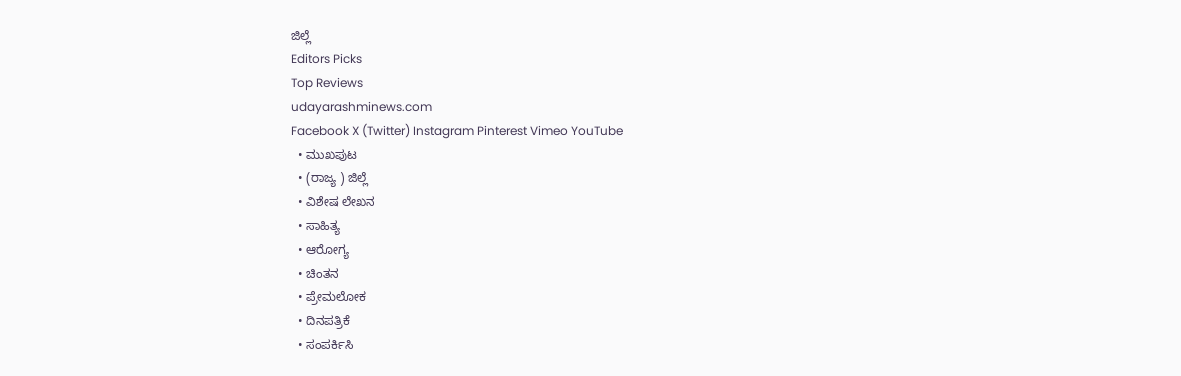ಜಿಲ್ಲೆ
Editors Picks
Top Reviews
udayarashminews.com
Facebook X (Twitter) Instagram Pinterest Vimeo YouTube
  • ಮುಖಪುಟ
  • (ರಾಜ್ಯ ) ಜಿಲ್ಲೆ
  • ವಿಶೇಷ ಲೇಖನ
  • ಸಾಹಿತ್ಯ
  • ಆರೋಗ್ಯ
  • ಚಿಂತನ
  • ಪ್ರೇಮಲೋಕ
  • ದಿನಪತ್ರಿಕೆ
  • ಸಂಪರ್ಕಿಸಿ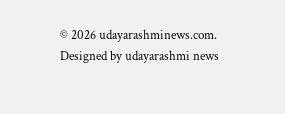© 2026 udayarashminews.com. Designed by udayarashmi news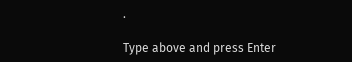.

Type above and press Enter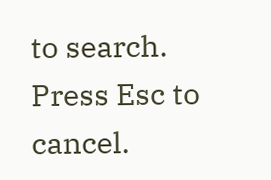to search. Press Esc to cancel.